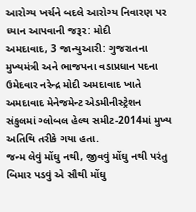આરોગ્ય ખર્ચને બદલે આરોગ્ય નિવારણ પર ધ્યાન આપવાની જરૂર: મોદી
અમદાવાદ, 3 જાન્યુઆરી: ગુજરાતના મુખ્યમંત્રી અને ભાજપના વડાપ્રધાન પદના ઉમેદવાર નરેન્દ્ર મોદી અમદાવાદ ખાતે અમદાવાદ મેનેજમેન્ટ એડમીનીસ્ટ્રેશન સંકુલમાં ગ્લોબલ હેલ્થ સમીટ-2014માં મુખ્ય અતિથિ તરીકે ગયા હતા.
જન્મ લેવું મોંઘુ નથી, જીવવું મોંઘુ નથી પરંતુ બિમાર પડવું એ સૌથી મોંઘુ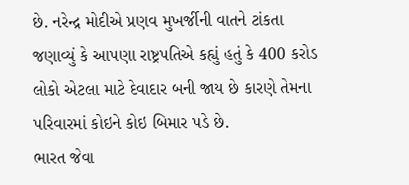છે. નરેન્દ્ર મોદીએ પ્રણવ મુખર્જીની વાતને ટાંકતા જણાવ્યું કે આપણા રાષ્ટ્રપતિએ કહ્યું હતું કે 400 કરોડ લોકો એટલા માટે દેવાદાર બની જાય છે કારણે તેમના પરિવારમાં કોઇને કોઇ બિમાર પડે છે.
ભારત જેવા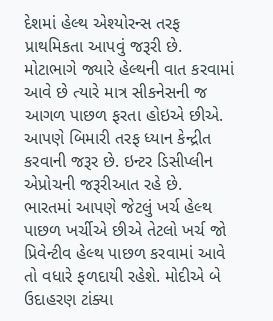દેશમાં હેલ્થ એશ્યોરન્સ તરફ પ્રાથમિકતા આપવું જરૂરી છે. મોટાભાગે જ્યારે હેલ્થની વાત કરવામાં આવે છે ત્યારે માત્ર સીકનેસની જ આગળ પાછળ ફરતા હોઇએ છીએ. આપણે બિમારી તરફ ધ્યાન કેન્દ્રીત કરવાની જરૂર છે. ઇન્ટર ડિસીપ્લીન એપ્રોચની જરૂરીઆત રહે છે.
ભારતમાં આપણે જેટલું ખર્ચ હેલ્થ પાછળ ખર્ચીએ છીએ તેટલો ખર્ચ જો પ્રિવેન્ટીવ હેલ્થ પાછળ કરવામાં આવે તો વધારે ફળદાયી રહેશે. મોદીએ બે ઉદાહરણ ટાંક્યા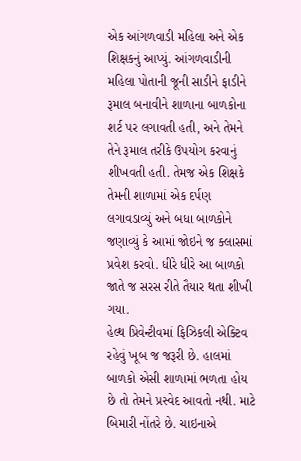એક આંગળવાડી મહિલા અને એક શિક્ષકનું આપ્યું. આંગળવાડીની મહિલા પોતાની જૂની સાડીને ફાડીને રૂમાલ બનાવીને શાળાના બાળકોના શર્ટ પર લગાવતી હતી, અને તેમને તેને રૂમાલ તરીકે ઉપયોગ કરવાનું શીખવતી હતી. તેમજ એક શિક્ષકે તેમની શાળામાં એક દર્પણ લગાવડાવ્યું અને બધા બાળકોને જણાવ્યું કે આમાં જોઇને જ ક્લાસમાં પ્રવેશ કરવો. ધીરે ધીરે આ બાળકો જાતે જ સરસ રીતે તૈયાર થતા શીખી ગયા.
હેલ્થ પ્રિવેન્ટીવમાં ફિઝિકલી એક્ટિવ રહેવું ખૂબ જ જરૂરી છે. હાલમાં બાળકો એસી શાળામાં ભળતા હોય છે તો તેમને પ્રસ્વેદ આવતો નથી. માટે બિમારી નોંતરે છે. ચાઇનાએ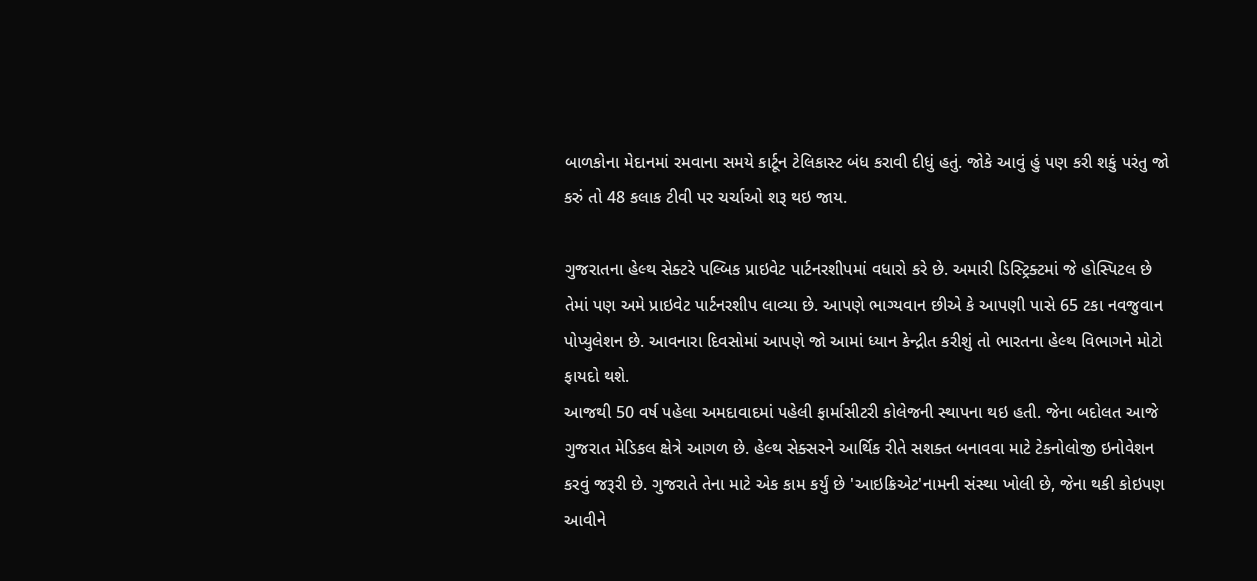બાળકોના મેદાનમાં રમવાના સમયે કાર્ટૂન ટેલિકાસ્ટ બંધ કરાવી દીધું હતું. જોકે આવું હું પણ કરી શકું પરંતુ જો કરું તો 48 કલાક ટીવી પર ચર્ચાઓ શરૂ થઇ જાય.

ગુજરાતના હેલ્થ સેક્ટરે પલ્બિક પ્રાઇવેટ પાર્ટનરશીપમાં વધારો કરે છે. અમારી ડિસ્ટ્રિક્ટમાં જે હોસ્પિટલ છે તેમાં પણ અમે પ્રાઇવેટ પાર્ટનરશીપ લાવ્યા છે. આપણે ભાગ્યવાન છીએ કે આપણી પાસે 65 ટકા નવજુવાન પોપ્યુલેશન છે. આવનારા દિવસોમાં આપણે જો આમાં ધ્યાન કેન્દ્રીત કરીશું તો ભારતના હેલ્થ વિભાગને મોટો ફાયદો થશે.
આજથી 50 વર્ષ પહેલા અમદાવાદમાં પહેલી ફાર્માસીટરી કોલેજની સ્થાપના થઇ હતી. જેના બદોલત આજે ગુજરાત મેડિકલ ક્ષેત્રે આગળ છે. હેલ્થ સેક્સરને આર્થિક રીતે સશક્ત બનાવવા માટે ટેકનોલોજી ઇનોવેશન કરવું જરૂરી છે. ગુજરાતે તેના માટે એક કામ કર્યું છે 'આઇક્રિએટ'નામની સંસ્થા ખોલી છે, જેના થકી કોઇપણ આવીને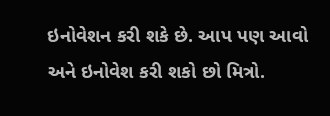ઇનોવેશન કરી શકે છે. આપ પણ આવો અને ઇનોવેશ કરી શકો છો મિત્રો.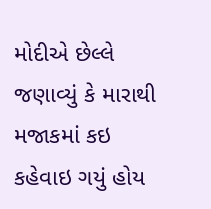મોદીએ છેલ્લે જણાવ્યું કે મારાથી મજાકમાં કઇ કહેવાઇ ગયું હોય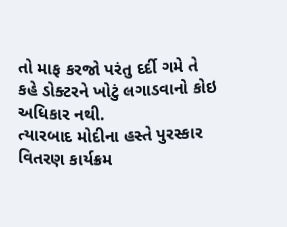તો માફ કરજો પરંતુ દર્દી ગમે તે કહે ડોક્ટરને ખોટું લગાડવાનો કોઇ અધિકાર નથી.
ત્યારબાદ મોદીના હસ્તે પુરસ્કાર વિતરણ કાર્યક્રમ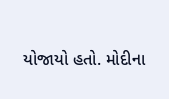યોજાયો હતો. મોદીના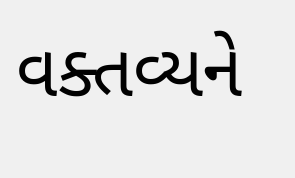વક્તવ્યને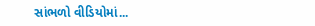સાંભળો વીડિયોમાં...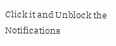Click it and Unblock the Notifications